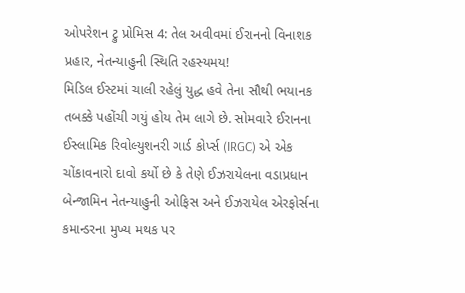ઓપરેશન ટ્રુ પ્રોમિસ 4: તેલ અવીવમાં ઈરાનનો વિનાશક પ્રહાર, નેતન્યાહુની સ્થિતિ રહસ્યમય!
મિડિલ ઈસ્ટમાં ચાલી રહેલું યુદ્ધ હવે તેના સૌથી ભયાનક તબક્કે પહોંચી ગયું હોય તેમ લાગે છે. સોમવારે ઈરાનના ઈસ્લામિક રિવોલ્યુશનરી ગાર્ડ કોર્પ્સ (IRGC) એ એક ચોંકાવનારો દાવો કર્યો છે કે તેણે ઈઝરાયેલના વડાપ્રધાન બેન્જામિન નેતન્યાહુની ઓફિસ અને ઈઝરાયેલ એરફોર્સના કમાન્ડરના મુખ્ય મથક પર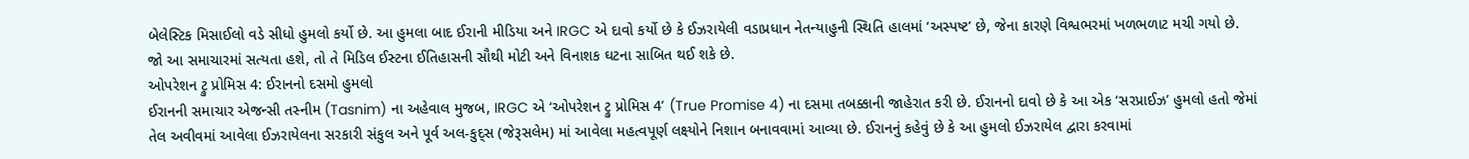બેલેસ્ટિક મિસાઈલો વડે સીધો હુમલો કર્યો છે. આ હુમલા બાદ ઈરાની મીડિયા અને IRGC એ દાવો કર્યો છે કે ઈઝરાયેલી વડાપ્રધાન નેતન્યાહુની સ્થિતિ હાલમાં ‘અસ્પષ્ટ’ છે, જેના કારણે વિશ્વભરમાં ખળભળાટ મચી ગયો છે. જો આ સમાચારમાં સત્યતા હશે, તો તે મિડિલ ઈસ્ટના ઈતિહાસની સૌથી મોટી અને વિનાશક ઘટના સાબિત થઈ શકે છે.
ઓપરેશન ટ્રુ પ્રોમિસ 4: ઈરાનનો દસમો હુમલો
ઈરાનની સમાચાર એજન્સી તસ્નીમ (Tasnim) ના અહેવાલ મુજબ, IRGC એ ‘ઓપરેશન ટ્રુ પ્રોમિસ 4’ (True Promise 4) ના દસમા તબક્કાની જાહેરાત કરી છે. ઈરાનનો દાવો છે કે આ એક ‘સરપ્રાઈઝ’ હુમલો હતો જેમાં તેલ અવીવમાં આવેલા ઈઝરાયેલના સરકારી સંકુલ અને પૂર્વ અલ-કુદ્સ (જેરૂસલેમ) માં આવેલા મહત્વપૂર્ણ લક્ષ્યોને નિશાન બનાવવામાં આવ્યા છે. ઈરાનનું કહેવું છે કે આ હુમલો ઈઝરાયેલ દ્વારા કરવામાં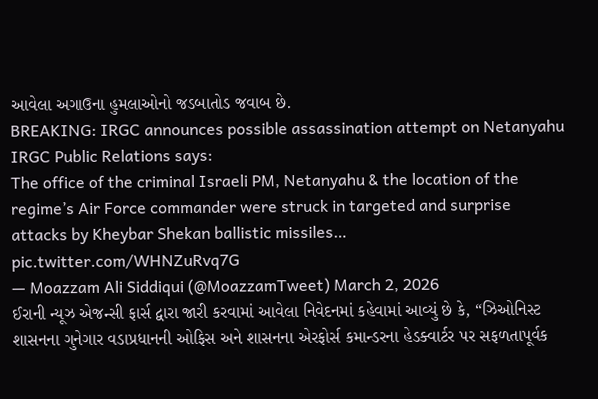આવેલા અગાઉના હુમલાઓનો જડબાતોડ જવાબ છે.
BREAKING: IRGC announces possible assassination attempt on Netanyahu
IRGC Public Relations says:
The office of the criminal Israeli PM, Netanyahu & the location of the regime’s Air Force commander were struck in targeted and surprise attacks by Kheybar Shekan ballistic missiles… pic.twitter.com/WHNZuRvq7G
— Moazzam Ali Siddiqui (@MoazzamTweet) March 2, 2026
ઈરાની ન્યૂઝ એજન્સી ફાર્સ દ્વારા જારી કરવામાં આવેલા નિવેદનમાં કહેવામાં આવ્યું છે કે, “ઝિઓનિસ્ટ શાસનના ગુનેગાર વડાપ્રધાનની ઓફિસ અને શાસનના એરફોર્સ કમાન્ડરના હેડક્વાર્ટર પર સફળતાપૂર્વક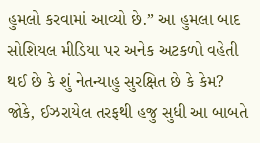હુમલો કરવામાં આવ્યો છે.” આ હુમલા બાદ સોશિયલ મીડિયા પર અનેક અટકળો વહેતી થઈ છે કે શું નેતન્યાહુ સુરક્ષિત છે કે કેમ? જોકે, ઈઝરાયેલ તરફથી હજુ સુધી આ બાબતે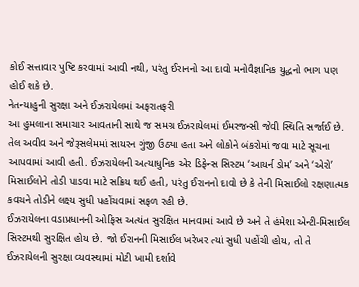કોઈ સત્તાવાર પુષ્ટિ કરવામાં આવી નથી, પરંતુ ઈરાનનો આ દાવો મનોવૈજ્ઞાનિક યુદ્ધનો ભાગ પણ હોઈ શકે છે.
નેતન્યાહુની સુરક્ષા અને ઈઝરાયેલમાં અફરાતફરી
આ હુમલાના સમાચાર આવતાની સાથે જ સમગ્ર ઈઝરાયેલમાં ઈમરજન્સી જેવી સ્થિતિ સર્જાઈ છે. તેલ અવીવ અને જેરૂસલેમમાં સાયરન ગુંજી ઉઠ્યા હતા અને લોકોને બંકરોમાં જવા માટે સૂચના આપવામાં આવી હતી. ઈઝરાયેલની અત્યાધુનિક એર ડિફેન્સ સિસ્ટમ ‘આયર્ન ડોમ’ અને ‘એરો’ મિસાઈલોને તોડી પાડવા માટે સક્રિય થઈ હતી, પરંતુ ઈરાનનો દાવો છે કે તેની મિસાઈલો રક્ષણાત્મક કવચને તોડીને લક્ષ્ય સુધી પહોંચવામાં સફળ રહી છે.
ઈઝરાયેલના વડાપ્રધાનની ઓફિસ અત્યંત સુરક્ષિત માનવામાં આવે છે અને તે હંમેશા એન્ટી-મિસાઈલ સિસ્ટમથી સુરક્ષિત હોય છે. જો ઈરાનની મિસાઈલ ખરેખર ત્યાં સુધી પહોંચી હોય, તો તે ઈઝરાયેલની સુરક્ષા વ્યવસ્થામાં મોટી ખામી દર્શાવે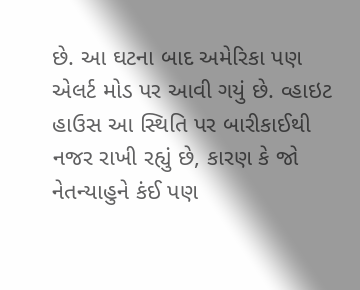છે. આ ઘટના બાદ અમેરિકા પણ એલર્ટ મોડ પર આવી ગયું છે. વ્હાઇટ હાઉસ આ સ્થિતિ પર બારીકાઈથી નજર રાખી રહ્યું છે, કારણ કે જો નેતન્યાહુને કંઈ પણ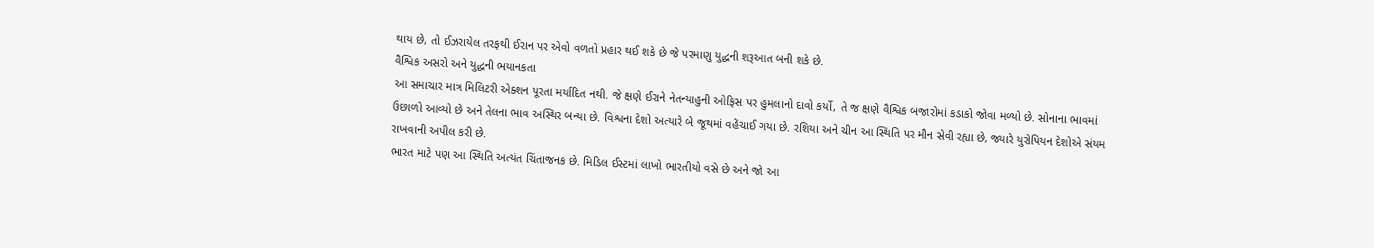થાય છે, તો ઈઝરાયેલ તરફથી ઈરાન પર એવો વળતો પ્રહાર થઈ શકે છે જે પરમાણુ યુદ્ધની શરૂઆત બની શકે છે.
વૈશ્વિક અસરો અને યુદ્ધની ભયાનકતા
આ સમાચાર માત્ર મિલિટરી એક્શન પૂરતા મર્યાદિત નથી. જે ક્ષણે ઈરાને નેતન્યાહુની ઓફિસ પર હુમલાનો દાવો કર્યો, તે જ ક્ષણે વૈશ્વિક બજારોમાં કડાકો જોવા મળ્યો છે. સોનાના ભાવમાં ઉછાળો આવ્યો છે અને તેલના ભાવ અસ્થિર બન્યા છે. વિશ્વના દેશો અત્યારે બે જૂથમાં વહેંચાઈ ગયા છે. રશિયા અને ચીન આ સ્થિતિ પર મૌન સેવી રહ્યા છે, જ્યારે યુરોપિયન દેશોએ સંયમ રાખવાની અપીલ કરી છે.
ભારત માટે પણ આ સ્થિતિ અત્યંત ચિંતાજનક છે. મિડિલ ઈસ્ટમાં લાખો ભારતીયો વસે છે અને જો આ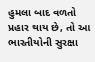હુમલા બાદ વળતો પ્રહાર થાય છે, તો આ ભારતીયોની સુરક્ષા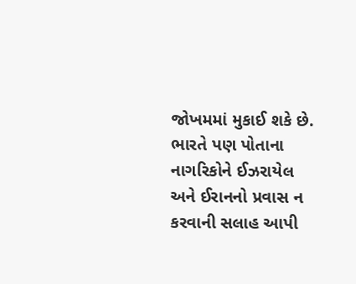જોખમમાં મુકાઈ શકે છે. ભારતે પણ પોતાના નાગરિકોને ઈઝરાયેલ અને ઈરાનનો પ્રવાસ ન કરવાની સલાહ આપી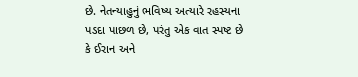છે. નેતન્યાહુનું ભવિષ્ય અત્યારે રહસ્યના પડદા પાછળ છે, પરંતુ એક વાત સ્પષ્ટ છે કે ઈરાન અને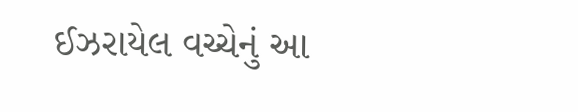ઈઝરાયેલ વચ્ચેનું આ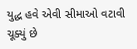યુદ્ધ હવે એવી સીમાઓ વટાવી ચૂક્યું છે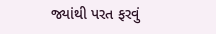જ્યાંથી પરત ફરવું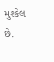મુશ્કેલ છે.